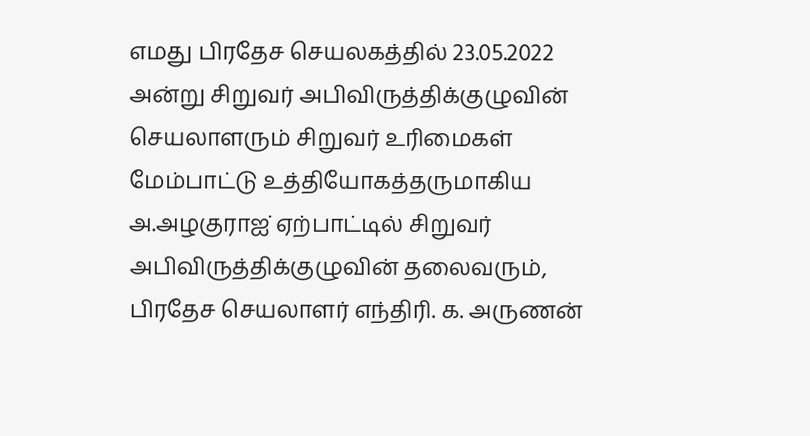எமது பிரதேச செயலகத்தில் 23.05.2022 அன்று சிறுவர் அபிவிருத்திக்குழுவின் செயலாளரும் சிறுவர் உரிமைகள் மேம்பாட்டு உத்தியோகத்தருமாகிய அ.அழகுராஐ் ஏற்பாட்டில் சிறுவர் அபிவிருத்திக்குழுவின் தலைவரும், பிரதேச செயலாளர் எந்திரி. க. அருணன்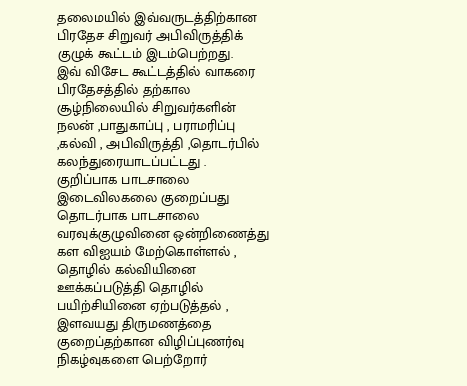தலைமயில் இவ்வருடத்திற்கான பிரதேச சிறுவர் அபிவிருத்திக் குழுக் கூட்டம் இடம்பெற்றது.
இவ் விசேட கூட்டத்தில் வாகரை பிரதேசத்தில் தற்கால சூழ்நிலையில் சிறுவர்களின் நலன் ,பாதுகாப்பு , பராமரிப்பு ,கல்வி , அபிவிருத்தி ,தொடர்பில் கலந்துரையாடப்பட்டது .
குறிப்பாக பாடசாலை இடைவிலகலை குறைப்பது தொடர்பாக பாடசாலை வரவுக்குழுவினை ஒன்றிணைத்து கள விஐயம் மேற்கொள்ளல் , தொழில் கல்வியினை ஊக்கப்படுத்தி தொழில் பயிற்சியினை ஏற்படுத்தல் , இளவயது திருமணத்தை குறைப்தற்கான விழிப்புணர்வு நிகழ்வுகளை பெற்றோர்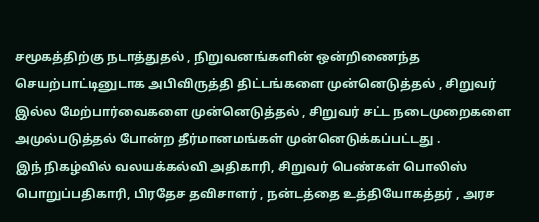சமூகத்திற்கு நடாத்துதல் , நிறுவனங்களின் ஒன்றிணைந்த செயற்பாட்டினுடாக அபிவிருத்தி திட்டங்களை முன்னெடுத்தல் , சிறுவர் இல்ல மேற்பார்வைகளை முன்னெடுத்தல் , சிறுவர் சட்ட நடைமுறைகளை அமுல்படுத்தல் போன்ற தீர்மானமங்கள் முன்னெடுக்கப்பட்டது .
இந் நிகழ்வில் வலயக்கல்வி அதிகாரி, சிறுவர் பெண்கள் பொலிஸ் பொறுப்பதிகாரி, பிரதேச தவிசாளர் , நன்டத்தை உத்தியோகத்தர் , அரச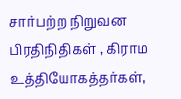சார்பற்ற நிறுவன பிரதிநிதிகள் , கிராம உத்தியோகத்தர்கள்,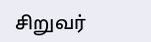சிறுவர்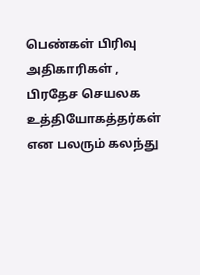பெண்கள் பிரிவு அதிகாரிகள் , பிரதேச செயலக உத்தியோகத்தர்கள் என பலரும் கலந்து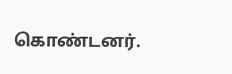கொண்டனர்.